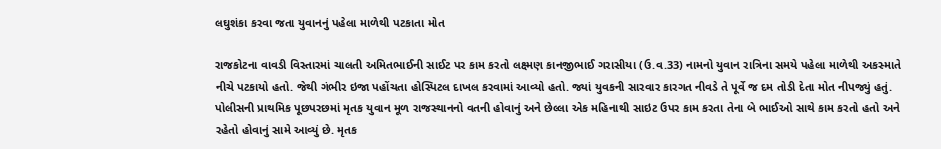લઘુશંકા કરવા જતા યુવાનનું પહેલા માળેથી પટકાતા મોત

રાજકોટના વાવડી વિસ્તારમાં ચાલતી અમિતભાઈની સાઈટ પર કામ કરતો લક્ષ્મણ કાનજીભાઈ ગરાસીયા (ઉ.વ.33) નામનો યુવાન રાત્રિના સમયે પહેલા માળેથી અકસ્માતે નીચે પટકાયો હતો. જેથી ગંભીર ઇજા પહોંચતા હોસ્પિટલ દાખલ કરવામાં આવ્યો હતો. જ્યાં યુવકની સારવાર કારગત નીવડે તે પૂર્વે જ દમ તોડી દેતા મોત નીપજ્યું હતું. પોલીસની પ્રાથમિક પૂછપરછમાં મૃતક યુવાન મૂળ રાજસ્થાનનો વતની હોવાનું અને છેલ્લા એક મહિનાથી સાઇટ ઉપર કામ કરતા તેના બે ભાઈઓ સાથે કામ કરતો હતો અને રહેતો હોવાનું સામે આવ્યું છે. મૃતક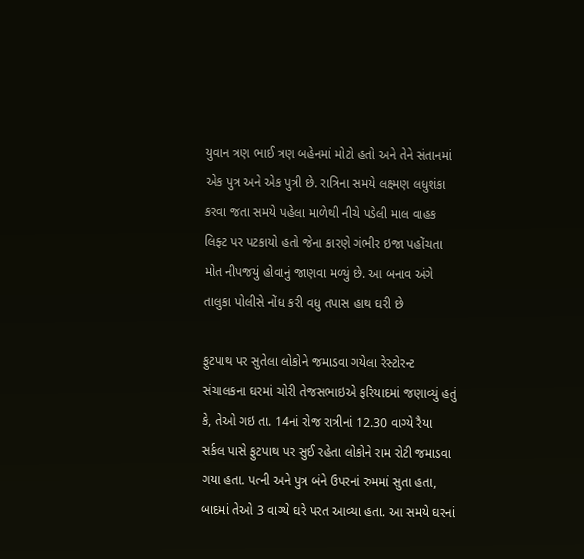યુવાન ત્રણ ભાઈ ત્રણ બહેનમાં મોટો હતો અને તેને સંતાનમાં એક પુત્ર અને એક પુત્રી છે. રાત્રિના સમયે લક્ષ્મણ લધુશંકા કરવા જતા સમયે પહેલા માળેથી નીચે પડેલી માલ વાહક લિફ્ટ પર પટકાયો હતો જેના કારણે ગંભીર ઇજા પહોંચતા મોત નીપજયું હોવાનું જાણવા મળ્યું છે. આ બનાવ અંગે તાલુકા પોલીસે નોંધ કરી વધુ તપાસ હાથ ઘરી છે

ફુટપાથ પર સુતેલા લોકોને જમાડવા ગયેલા રેસ્ટોરન્ટ સંચાલકના ઘરમાં ચોરી તેજસભાઇએ ફરિયાદમાં જણાવ્યું હતું કે, તેઓ ગઇ તા. 14નાં રોજ રાત્રીનાં 12.30 વાગ્યે રૈયા સર્કલ પાસે ફુટપાથ પર સુઈ રહેતા લોકોને રામ રોટી જમાડવા ગયા હતા. પત્ની અને પુત્ર બંને ઉપરનાં રુમમાં સુતા હતા, બાદમાં તેઓ 3 વાગ્યે ઘરે પરત આવ્યા હતા. આ સમયે ઘરનાં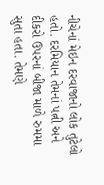નીચેનાં મેઇન દરવાજાનો લોક તુટેલો હતો. દરમિયાન તેમનાં પત્ની અને દીકરો ઉપરનાં બીજા માળે રુમમા સુતા હતા. તેમણે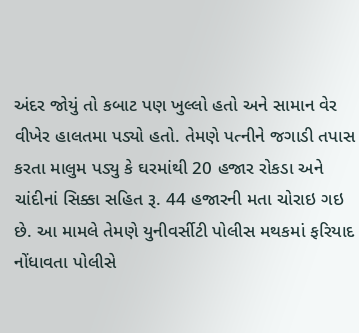અંદર જોયું તો કબાટ પણ ખુલ્લો હતો અને સામાન વેર વીખેર હાલતમા પડ્યો હતો. તેમણે પત્નીને જગાડી તપાસ કરતા માલુમ પડ્યુ કે ઘરમાંથી 20 હજાર રોકડા અને ચાંદીનાં સિક્કા સહિત રૂ. 44 હજારની મતા ચોરાઇ ગઇ છે. આ મામલે તેમણે યુનીવર્સીટી પોલીસ મથકમાં ફરિયાદ નોંધાવતા પોલીસે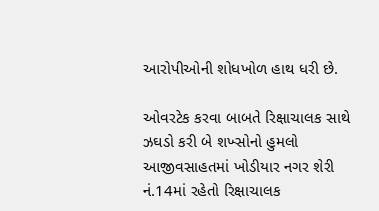આરોપીઓની શોધખોળ હાથ ધરી છે.

ઓવરટેક કરવા બાબતે રિક્ષાચાલક સાથે ઝઘડો કરી બે શખ્સોનો હુમલો આજીવસાહતમાં ખોડીયાર નગર શેરી નં.14માં રહેતો રિક્ષાચાલક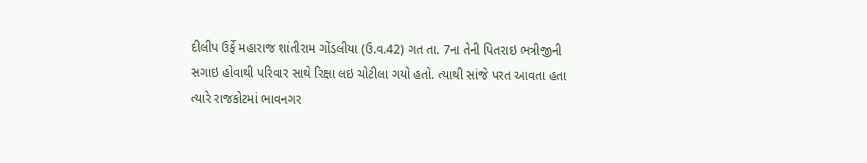દીલીપ ઉર્ફે મહારાજ શાંતીરામ ગોંડલીયા (ઉ.વ.42) ગત તા. 7ના તેની પિતરાઇ ભત્રીજીની સગાઇ હોવાથી પરિવાર સાથે રિક્ષા લઇ ચોટીલા ગયો હતો. ત્યાથી સાંજે પરત આવતા હતા ત્યારે રાજકોટમાં ભાવનગર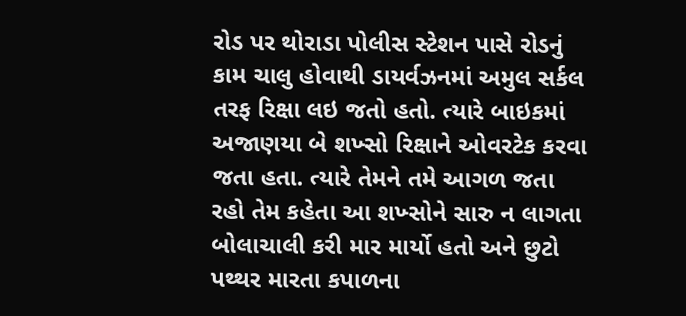રોડ પર થોરાડા પોલીસ સ્ટેશન પાસે રોડનું કામ ચાલુ હોવાથી ડાયર્વઝનમાં અમુલ સર્કલ તરફ રિક્ષા લઇ જતો હતો. ત્યારે બાઇકમાં અજાણયા બે શખ્સો રિક્ષાને ઓવરટેક કરવા જતા હતા. ત્યારે તેમને તમે આગળ જતા રહો તેમ કહેતા આ શખ્સોને સારુ ન લાગતા બોલાચાલી કરી માર માર્યો હતો અને છુટો પથ્થર મારતા કપાળના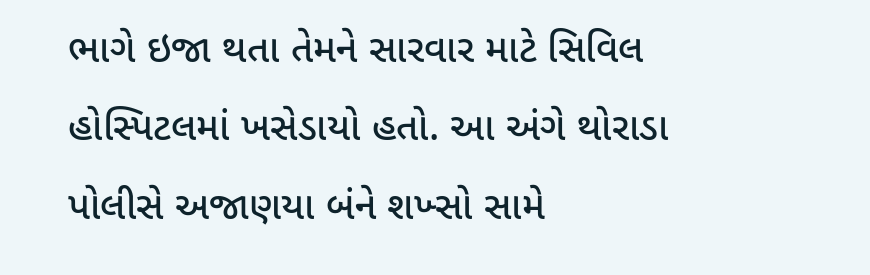ભાગે ઇજા થતા તેમને સારવાર માટે સિવિલ હોસ્પિટલમાં ખસેડાયો હતો. આ અંગે થોરાડા પોલીસે અજાણયા બંને શખ્સો સામે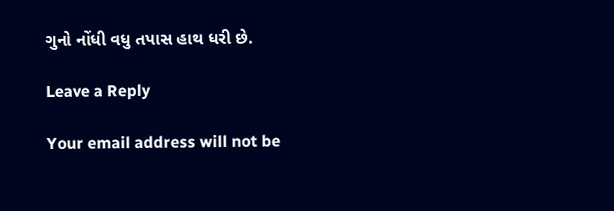ગુનો નોંધી વધુ તપાસ હાથ ધરી છે.

Leave a Reply

Your email address will not be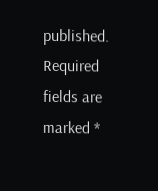published. Required fields are marked *